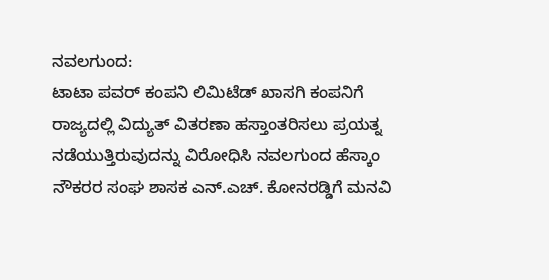ನವಲಗುಂದ:
ಟಾಟಾ ಪವರ್ ಕಂಪನಿ ಲಿಮಿಟೆಡ್ ಖಾಸಗಿ ಕಂಪನಿಗೆ ರಾಜ್ಯದಲ್ಲಿ ವಿದ್ಯುತ್ ವಿತರಣಾ ಹಸ್ತಾಂತರಿಸಲು ಪ್ರಯತ್ನ ನಡೆಯುತ್ತಿರುವುದನ್ನು ವಿರೋಧಿಸಿ ನವಲಗುಂದ ಹೆಸ್ಕಾಂ ನೌಕರರ ಸಂಘ ಶಾಸಕ ಎನ್.ಎಚ್. ಕೋನರಡ್ಡಿಗೆ ಮನವಿ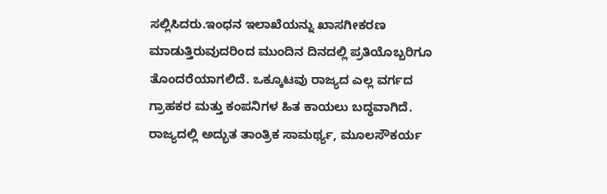ಸಲ್ಲಿಸಿದರು.ಇಂಧನ ಇಲಾಖೆಯನ್ನು ಖಾಸಗೀಕರಣ ಮಾಡುತ್ತಿರುವುದರಿಂದ ಮುಂದಿನ ದಿನದಲ್ಲಿ ಪ್ರತಿಯೊಬ್ಬರಿಗೂ ತೊಂದರೆಯಾಗಲಿದೆ. ಒಕ್ಕೂಟವು ರಾಜ್ಯದ ಎಲ್ಲ ವರ್ಗದ ಗ್ರಾಹಕರ ಮತ್ತು ಕಂಪನಿಗಳ ಹಿತ ಕಾಯಲು ಬದ್ಧವಾಗಿದೆ. ರಾಜ್ಯದಲ್ಲಿ ಅದ್ಭುತ ತಾಂತ್ರಿಕ ಸಾಮರ್ಥ್ಯ, ಮೂಲಸೌಕರ್ಯ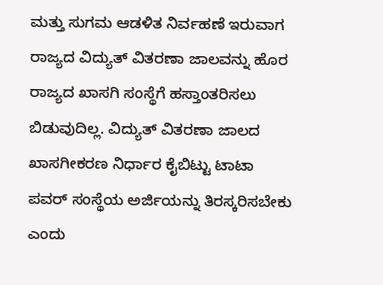ಮತ್ತು ಸುಗಮ ಆಡಳಿತ ನಿರ್ವಹಣೆ ಇರುವಾಗ ರಾಜ್ಯದ ವಿದ್ಯುತ್ ವಿತರಣಾ ಜಾಲವನ್ನು ಹೊರ ರಾಜ್ಯದ ಖಾಸಗಿ ಸಂಸ್ಥೆಗೆ ಹಸ್ತಾಂತರಿಸಲು ಬಿಡುವುದಿಲ್ಲ. ವಿದ್ಯುತ್ ವಿತರಣಾ ಜಾಲದ ಖಾಸಗೀಕರಣ ನಿರ್ಧಾರ ಕೈಬಿಟ್ಟು ಟಾಟಾ ಪವರ್ ಸಂಸ್ಥೆಯ ಅರ್ಜಿಯನ್ನು ತಿರಸ್ಕರಿಸಬೇಕು ಎಂದು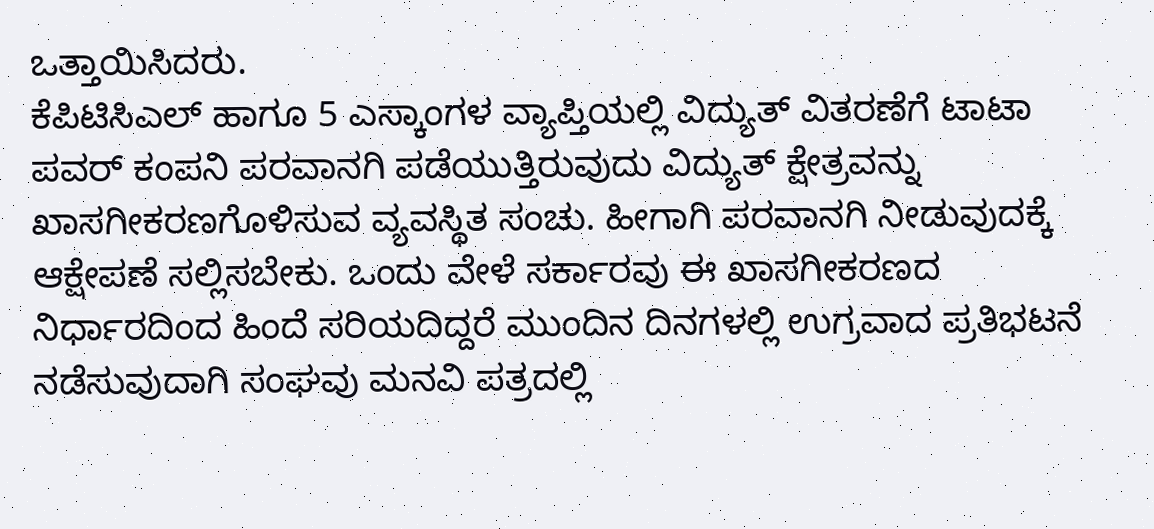ಒತ್ತಾಯಿಸಿದರು.
ಕೆಪಿಟಿಸಿಎಲ್ ಹಾಗೂ 5 ಎಸ್ಕಾಂಗಳ ವ್ಯಾಪ್ತಿಯಲ್ಲಿ ವಿದ್ಯುತ್ ವಿತರಣೆಗೆ ಟಾಟಾ ಪವರ್ ಕಂಪನಿ ಪರವಾನಗಿ ಪಡೆಯುತ್ತಿರುವುದು ವಿದ್ಯುತ್ ಕ್ಷೇತ್ರವನ್ನು ಖಾಸಗೀಕರಣಗೊಳಿಸುವ ವ್ಯವಸ್ಥಿತ ಸಂಚು. ಹೀಗಾಗಿ ಪರವಾನಗಿ ನೀಡುವುದಕ್ಕೆ ಆಕ್ಷೇಪಣೆ ಸಲ್ಲಿಸಬೇಕು. ಒಂದು ವೇಳೆ ಸರ್ಕಾರವು ಈ ಖಾಸಗೀಕರಣದ ನಿರ್ಧಾರದಿಂದ ಹಿಂದೆ ಸರಿಯದಿದ್ದರೆ ಮುಂದಿನ ದಿನಗಳಲ್ಲಿ ಉಗ್ರವಾದ ಪ್ರತಿಭಟನೆ ನಡೆಸುವುದಾಗಿ ಸಂಘವು ಮನವಿ ಪತ್ರದಲ್ಲಿ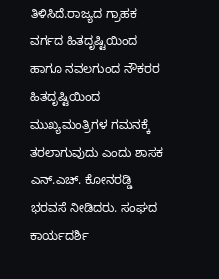ತಿಳಿಸಿದೆ.ರಾಜ್ಯದ ಗ್ರಾಹಕ ವರ್ಗದ ಹಿತದೃಷ್ಟಿಯಿಂದ ಹಾಗೂ ನವಲಗುಂದ ನೌಕರರ ಹಿತದೃಷ್ಟಿಯಿಂದ ಮುಖ್ಯಮಂತ್ರಿಗಳ ಗಮನಕ್ಕೆ ತರಲಾಗುವುದು ಎಂದು ಶಾಸಕ ಎನ್.ಎಚ್. ಕೋನರಡ್ಡಿ ಭರವಸೆ ನೀಡಿದರು. ಸಂಘದ ಕಾರ್ಯದರ್ಶಿ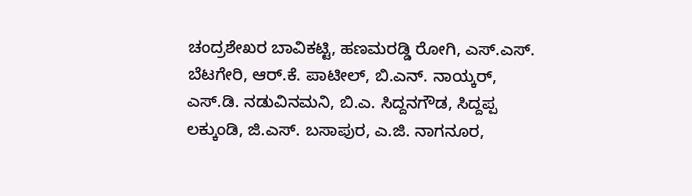ಚಂದ್ರಶೇಖರ ಬಾವಿಕಟ್ಟಿ, ಹಣಮರಡ್ಡಿ ರೋಗಿ, ಎಸ್.ಎಸ್. ಬೆಟಗೇರಿ, ಆರ್.ಕೆ. ಪಾಟೀಲ್, ಬಿ.ಎನ್. ನಾಯ್ಕರ್, ಎಸ್.ಡಿ. ನಡುವಿನಮನಿ, ಬಿ.ಎ. ಸಿದ್ದನಗೌಡ, ಸಿದ್ದಪ್ಪ ಲಕ್ಕುಂಡಿ, ಜಿ.ಎಸ್. ಬಸಾಪುರ, ಎ.ಜಿ. ನಾಗನೂರ,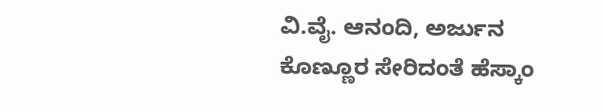ವಿ.ವೈ. ಆನಂದಿ, ಅರ್ಜುನ ಕೊಣ್ಣೂರ ಸೇರಿದಂತೆ ಹೆಸ್ಕಾಂ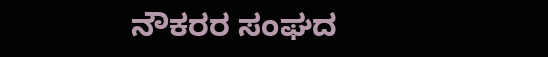ನೌಕರರ ಸಂಘದ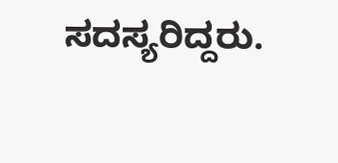ಸದಸ್ಯರಿದ್ದರು.